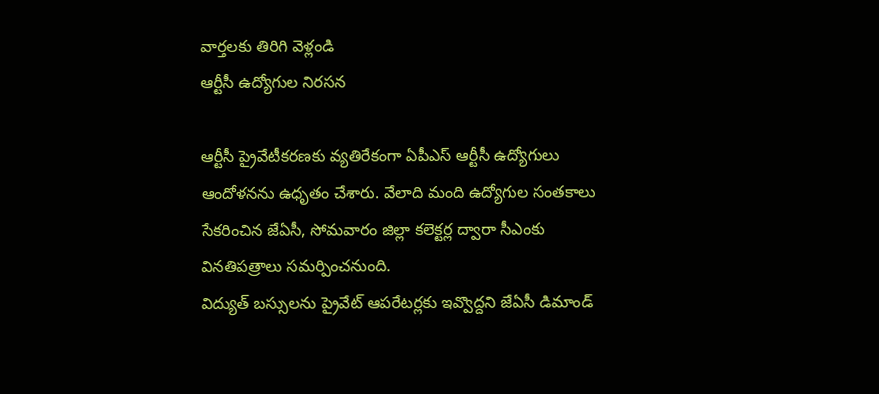వార్తలకు తిరిగి వెళ్లండి
ఆర్టీసీ ఉద్యోగుల నిరసన

ఆర్టీసీ ప్రైవేటీకరణకు వ్యతిరేకంగా ఏపీఎస్ ఆర్టీసీ ఉద్యోగులు ఆందోళనను ఉధృతం చేశారు. వేలాది మంది ఉద్యోగుల సంతకాలు సేకరించిన జేఏసీ, సోమవారం జిల్లా కలెక్టర్ల ద్వారా సీఎంకు వినతిపత్రాలు సమర్పించనుంది.
విద్యుత్ బస్సులను ప్రైవేట్ ఆపరేటర్లకు ఇవ్వొద్దని జేఏసీ డిమాండ్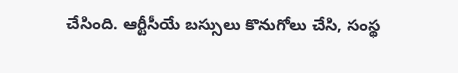చేసింది. ఆర్టీసీయే బస్సులు కొనుగోలు చేసి, సంస్థ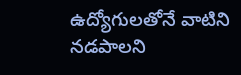ఉద్యోగులతోనే వాటిని నడపాలని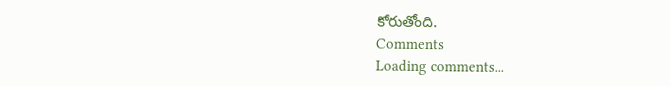కోరుతోంది.
Comments
Loading comments...